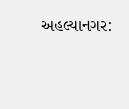અહલ્યાનગર: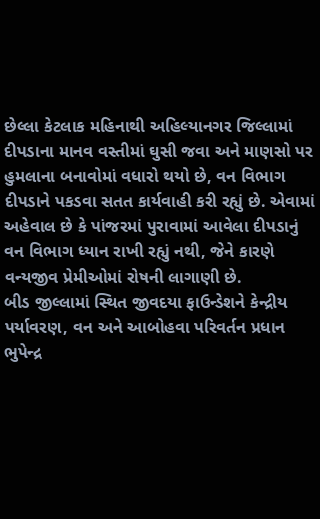છેલ્લા કેટલાક મહિનાથી અહિલ્યાનગર જિલ્લામાં દીપડાના માનવ વસ્તીમાં ઘુસી જવા અને માણસો પર હુમલાના બનાવોમાં વધારો થયો છે, વન વિભાગ દીપડાને પકડવા સતત કાર્યવાહી કરી રહ્યું છે. એવામાં અહેવાલ છે કે પાંજરમાં પુરાવામાં આવેલા દીપડાનું વન વિભાગ ધ્યાન રાખી રહ્યું નથી, જેને કારણે વન્યજીવ પ્રેમીઓમાં રોષની લાગાણી છે.
બીડ જીલ્લામાં સ્થિત જીવદયા ફાઉન્ડેશને કેન્દ્રીય પર્યાવરણ, વન અને આબોહવા પરિવર્તન પ્રધાન ભુપેન્દ્ર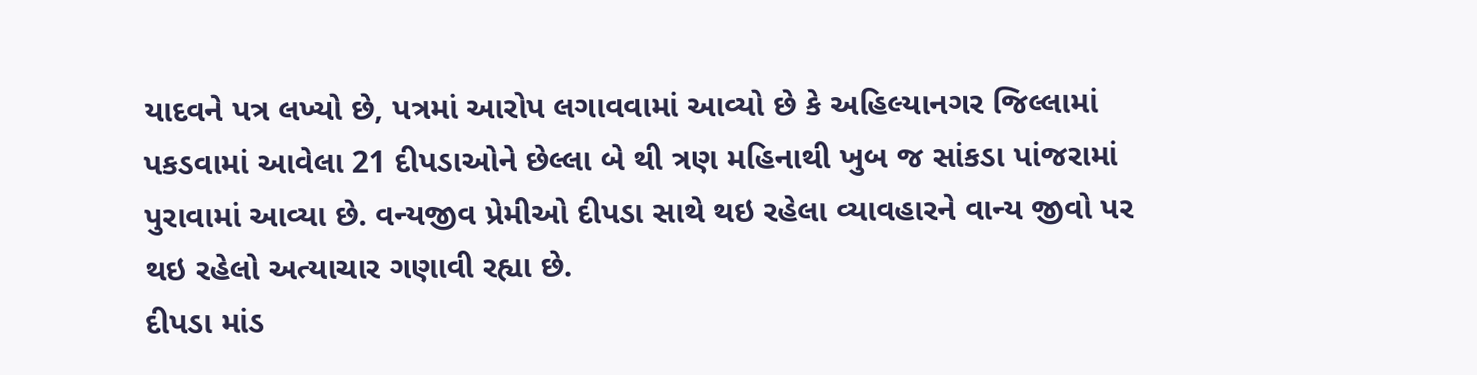યાદવને પત્ર લખ્યો છે, પત્રમાં આરોપ લગાવવામાં આવ્યો છે કે અહિલ્યાનગર જિલ્લામાં પકડવામાં આવેલા 21 દીપડાઓને છેલ્લા બે થી ત્રણ મહિનાથી ખુબ જ સાંકડા પાંજરામાં પુરાવામાં આવ્યા છે. વન્યજીવ પ્રેમીઓ દીપડા સાથે થઇ રહેલા વ્યાવહારને વાન્ય જીવો પર થઇ રહેલો અત્યાચાર ગણાવી રહ્યા છે.
દીપડા માંડ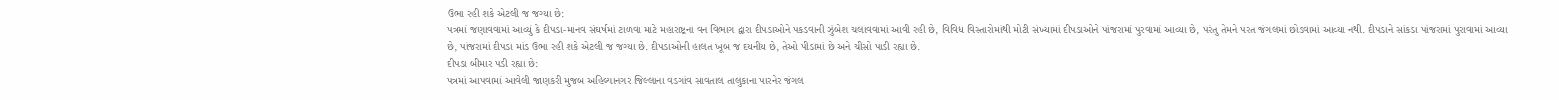ઉભા રહી શકે એટલી જ જગ્યા છે:
પત્રમાં જણાવવામાં આવ્યું કે દીપડા-માનવ સંઘર્ષમાં ટાળવા માટે મહારાષ્ટ્રના વન વિભાગ દ્વારા દીપડાઓને પકડવાની ઝુંબેશ ચલાવવામાં આવી રહી છે, વિવિધ વિસ્તારોમાંથી મોટી સંખ્યામાં દીપડાઓને પાંજરામાં પુરવામાં આવ્યા છે, પરંતુ તેમને પરત જંગલમાં છોડવામાં આવ્યા નથી. દીપડાને સાંકડા પાંજરામાં પુરાવામાં આવ્યા છે, પાંજરામાં દીપડા માંડ ઉભા રહી શકે એટલી જ જગ્યા છે. દીપડાઓની હાલત ખૂબ જ દયનીય છે, તેઓ પીડામાં છે અને ચીસો પાડી રહ્યા છે.
દીપડા બીમાર પડી રહ્યા છે:
પત્રમાં આપવામાં આવેલી જાણકરી મુજબ અહિલ્યાનગર જિલ્લાના વડગાંવ સાવતાલ તાલુકાના પારનેર જંગલ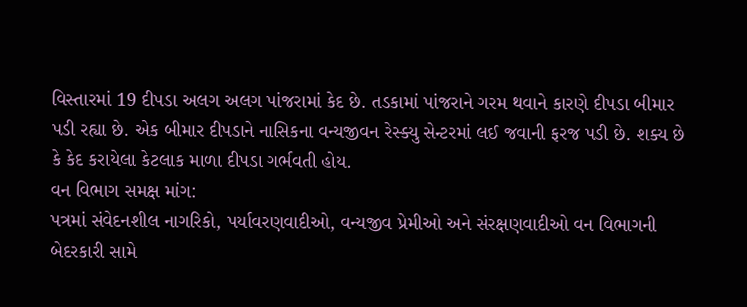વિસ્તારમાં 19 દીપડા અલગ અલગ પાંજરામાં કેદ છે. તડકામાં પાંજરાને ગરમ થવાને કારણે દીપડા બીમાર પડી રહ્યા છે. એક બીમાર દીપડાને નાસિકના વન્યજીવન રેસ્ક્યુ સેન્ટરમાં લઈ જવાની ફરજ પડી છે. શક્ય છે કે કેદ કરાયેલા કેટલાક માળા દીપડા ગર્ભવતી હોય.
વન વિભાગ સમક્ષ માંગ:
પત્રમાં સંવેદનશીલ નાગરિકો, પર્યાવરણવાદીઓ, વન્યજીવ પ્રેમીઓ અને સંરક્ષણવાદીઓ વન વિભાગની બેદરકારી સામે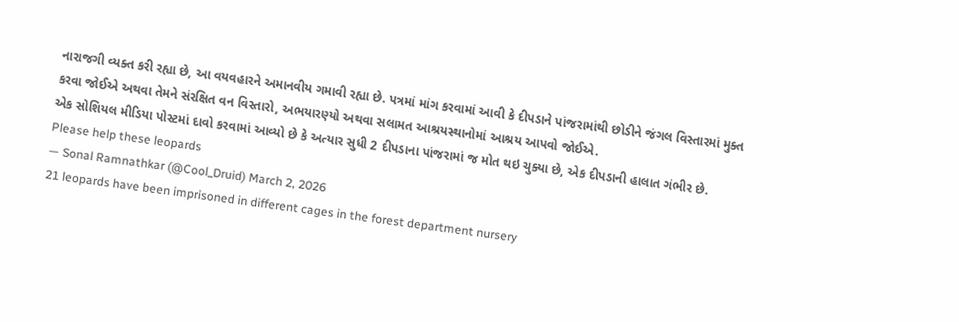નારાજગી વ્યક્ત કરી રહ્યા છે, આ વયવહારને અમાનવીય ગમાવી રહ્યા છે. પત્રમાં માંગ કરવામાં આવી કે દીપડાને પાંજરામાંથી છોડીને જંગલ વિસ્તારમાં મુક્ત કરવા જોઈએ અથવા તેમને સંરક્ષિત વન વિસ્તારો, અભયારણ્યો અથવા સલામત આશ્રયસ્થાનોમાં આશ્રય આપવો જોઈએ.
એક સોશિયલ મીડિયા પોસ્ટમાં દાવો કરવામાં આવ્યો છે કે અત્યાર સુધી 2 દીપડાના પાંજરામાં જ મોત થઇ ચુક્યા છે, એક દીપડાની હાલાત ગંભીર છે.
Please help these leopards
— Sonal Ramnathkar (@Cool_Druid) March 2, 2026
21 leopards have been imprisoned in different cages in the forest department nursery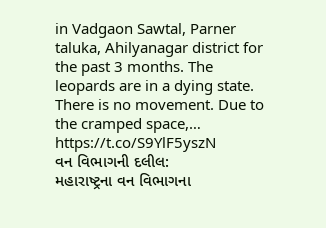in Vadgaon Sawtal, Parner taluka, Ahilyanagar district for the past 3 months. The leopards are in a dying state. There is no movement. Due to the cramped space,… https://t.co/S9YlF5yszN
વન વિભાગની દલીલ:
મહારાષ્ટ્રના વન વિભાગના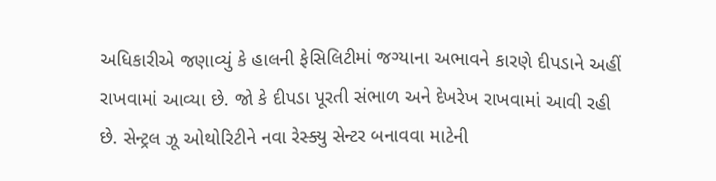અધિકારીએ જણાવ્યું કે હાલની ફેસિલિટીમાં જગ્યાના અભાવને કારણે દીપડાને અહીં રાખવામાં આવ્યા છે. જો કે દીપડા પૂરતી સંભાળ અને દેખરેખ રાખવામાં આવી રહી છે. સેન્ટ્રલ ઝૂ ઓથોરિટીને નવા રેસ્ક્યુ સેન્ટર બનાવવા માટેની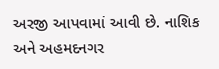અરજી આપવામાં આવી છે. નાશિક અને અહમદનગર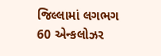જિલ્લામાં લગભગ 60 એન્કલોઝર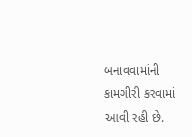બનાવવામાંની કામગીરી કરવામાં આવી રહી છે.